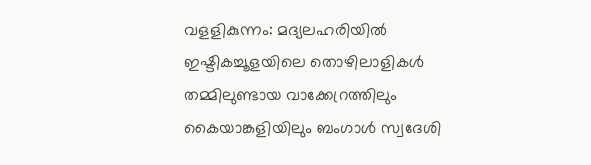വളളികുന്നം: മദ്യലഹരിയിൽ ഇഷ്ടികച്ചൂളയിലെ തൊഴിലാളികൾ തമ്മിലുണ്ടായ വാക്കേറ്രത്തിലും കൈയാങ്കളിയിലും ബംഗാൾ സ്വദേശി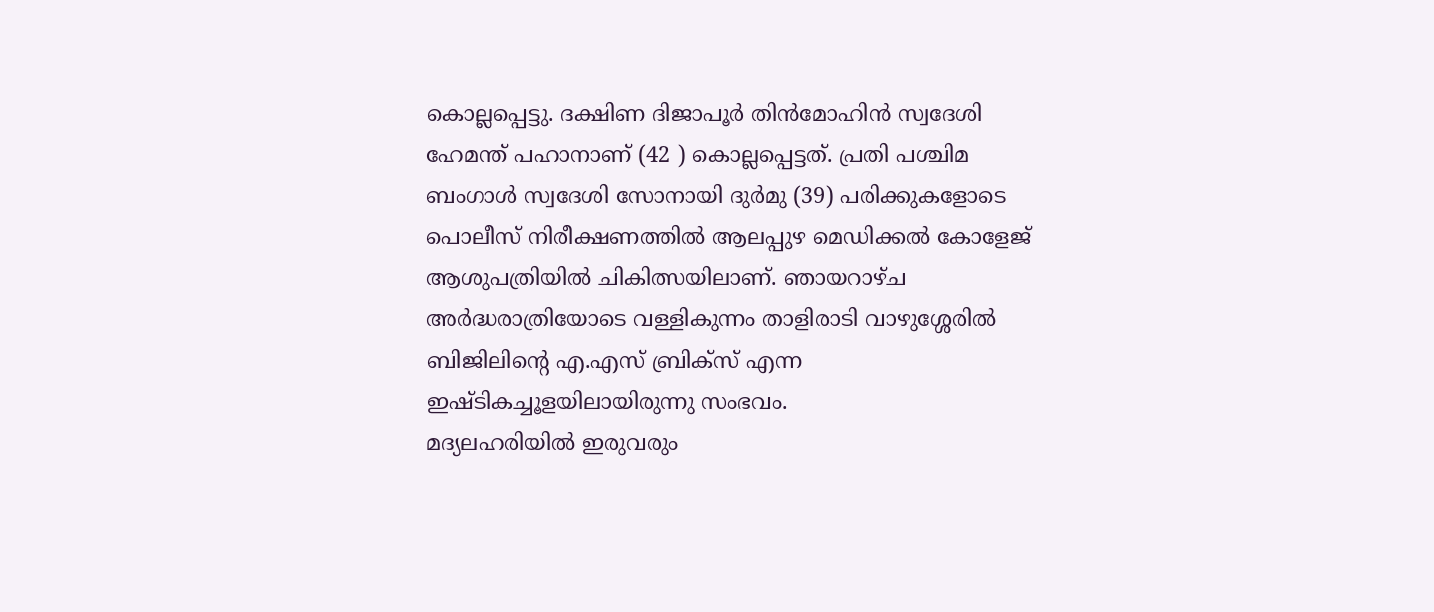കൊല്ലപ്പെട്ടു. ദക്ഷിണ ദിജാപൂർ തിൻമോഹിൻ സ്വദേശി ഹേമന്ത് പഹാനാണ് (42 ) കൊല്ലപ്പെട്ടത്. പ്രതി പശ്ചിമ ബംഗാൾ സ്വദേശി സോനായി ദുർമു (39) പരിക്കുകളോടെ പൊലീസ് നിരീക്ഷണത്തിൽ ആലപ്പുഴ മെഡിക്കൽ കോളേജ് ആശുപത്രിയിൽ ചികിത്സയിലാണ്. ഞായറാഴ്ച അർദ്ധരാത്രിയോടെ വള്ളികുന്നം താളിരാടി വാഴുശ്ശേരിൽ ബിജിലിന്റെ എ.എസ് ബ്രിക്സ് എന്ന ഇഷ്ടികച്ചൂളയിലായിരുന്നു സംഭവം.
മദ്യലഹരിയിൽ ഇരുവരും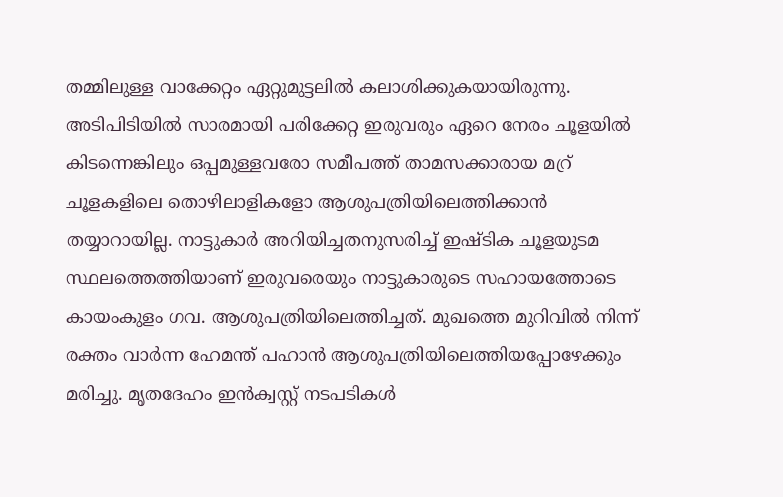തമ്മിലുള്ള വാക്കേറ്റം ഏറ്റുമുട്ടലിൽ കലാശിക്കുകയായിരുന്നു. അടിപിടിയിൽ സാരമായി പരിക്കേറ്റ ഇരുവരും ഏറെ നേരം ചൂളയിൽ കിടന്നെങ്കിലും ഒപ്പമുള്ളവരോ സമീപത്ത് താമസക്കാരായ മറ്ര് ചൂളകളിലെ തൊഴിലാളികളോ ആശുപത്രിയിലെത്തിക്കാൻ തയ്യാറായില്ല. നാട്ടുകാർ അറിയിച്ചതനുസരിച്ച് ഇഷ്ടിക ചൂളയുടമ സ്ഥലത്തെത്തിയാണ് ഇരുവരെയും നാട്ടുകാരുടെ സഹായത്തോടെ കായംകുളം ഗവ. ആശുപത്രിയിലെത്തിച്ചത്. മുഖത്തെ മുറിവിൽ നിന്ന് രക്തം വാർന്ന ഹേമന്ത് പഹാൻ ആശുപത്രിയിലെത്തിയപ്പോഴേക്കും മരിച്ചു. മൃതദേഹം ഇൻക്വസ്റ്റ് നടപടികൾ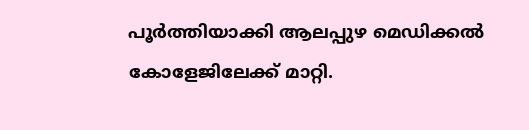പൂർത്തിയാക്കി ആലപ്പുഴ മെഡിക്കൽ കോളേജിലേക്ക് മാറ്റി.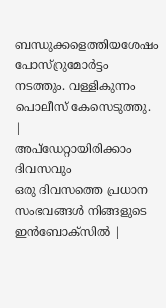ബന്ധുക്കളെത്തിയശേഷം പോസ്റ്രുമോർട്ടം നടത്തും. വള്ളികുന്നം പൊലീസ് കേസെടുത്തു.
|
അപ്ഡേറ്റായിരിക്കാം ദിവസവും
ഒരു ദിവസത്തെ പ്രധാന സംഭവങ്ങൾ നിങ്ങളുടെ ഇൻബോക്സിൽ |